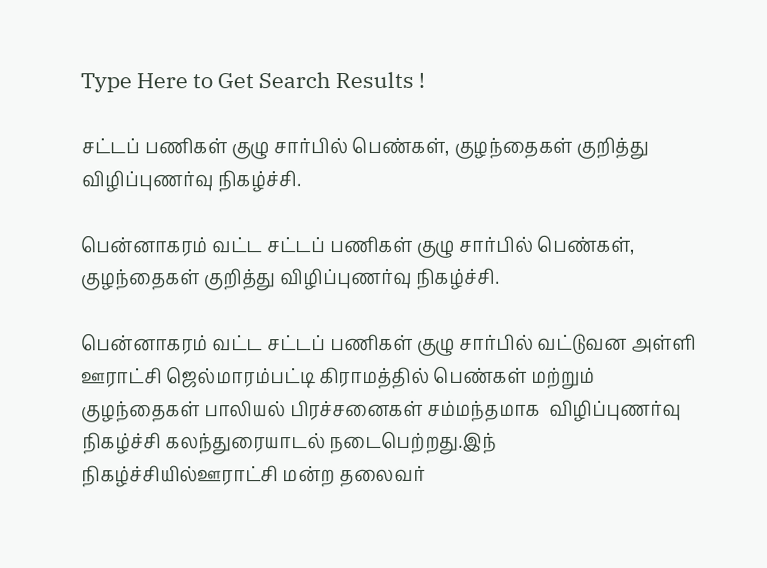Type Here to Get Search Results !

சட்டப் பணிகள் குழு சார்பில் பெண்கள், குழந்தைகள் குறித்து விழிப்புணர்வு நிகழ்ச்சி.

பென்னாகரம் வட்ட சட்டப் பணிகள் குழு சார்பில் பெண்கள், குழந்தைகள் குறித்து விழிப்புணர்வு நிகழ்ச்சி.

பென்னாகரம் வட்ட சட்டப் பணிகள் குழு சார்பில் வட்டுவன அள்ளி ஊராட்சி ஜெல்மாரம்பட்டி கிராமத்தில் பெண்கள் மற்றும் குழந்தைகள் பாலியல் பிரச்சனைகள் சம்மந்தமாக  விழிப்புணர்வு நிகழ்ச்சி கலந்துரையாடல் நடைபெற்றது.இந் நிகழ்ச்சியில்ஊராட்சி மன்ற தலைவர்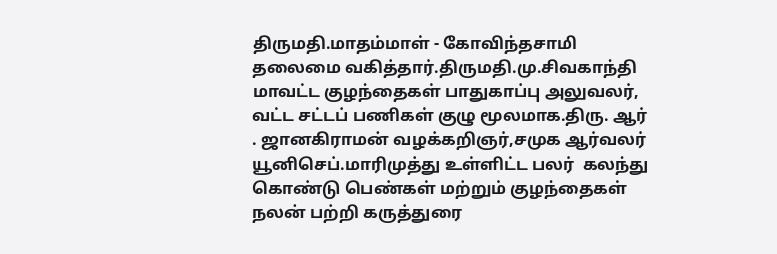திருமதி.மாதம்மாள் - கோவிந்தசாமி தலைமை வகித்தார்.திருமதி.மு.சிவகாந்தி மாவட்ட குழந்தைகள் பாதுகாப்பு அலுவலர், வட்ட சட்டப் பணிகள் குழு மூலமாக.திரு. ஆர் . ஜானகிராமன் வழக்கறிஞர்,சமுக ஆர்வலர் யூனிசெப்.மாரிமுத்து உள்ளிட்ட பலர்  கலந்து கொண்டு பெண்கள் மற்றும் குழந்தைகள் நலன் பற்றி கருத்துரை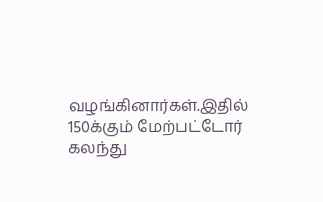வழங்கினார்கள்.இதில் 150க்கும் மேற்பட்டோர் கலந்து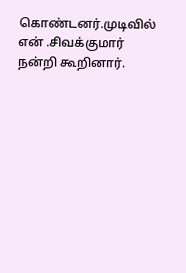கொண்டனர்.முடிவில் என் .சிவக்குமார் நன்றி கூறினார்.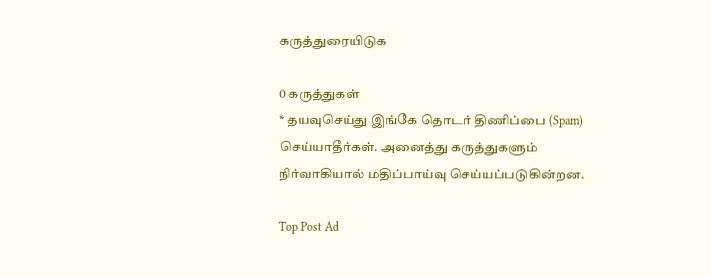கருத்துரையிடுக

0 கருத்துகள்
* தயவுசெய்து இங்கே தொடர் திணிப்பை (Spam) செய்யாதீர்கள். அனைத்து கருத்துகளும் நிர்வாகியால் மதிப்பாய்வு செய்யப்படுகின்றன.

Top Post Ad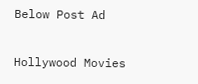Below Post Ad

Hollywood Movies